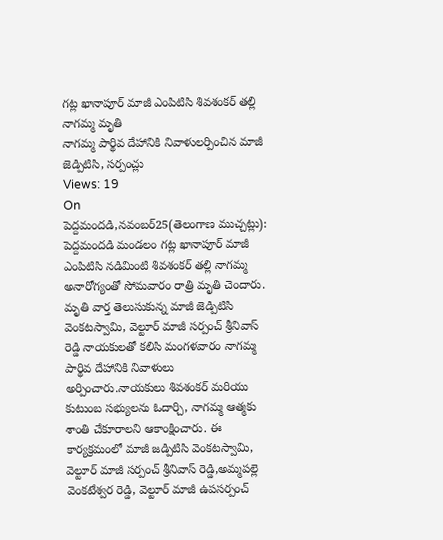గట్ల ఖానాపూర్ మాజీ ఎంపిటిసి శివశంకర్ తల్లి నాగమ్మ మృతి
నాగమ్మ పార్థివ దేహానికి నివాళులర్పించిన మాజీ జెడ్పిటిసి, సర్పంచ్లు
Views: 19
On
పెద్దమందడి,నవంబర్25(తెలంగాణ ముచ్చట్లు):
పెద్దమందడి మండలం గట్ల ఖానాపూర్ మాజీ ఎంపిటిసి నడిమింటి శివశంకర్ తల్లి నాగమ్మ అనారోగ్యంతో సోమవారం రాత్రి మృతి చెందారు. మృతి వార్త తెలుసుకున్న మాజీ జెడ్పిటిసి వెంకటస్వామి, వెల్టూర్ మాజీ సర్పంచ్ శ్రీనివాస్ రెడ్డి నాయకులతో కలిసి మంగళవారం నాగమ్మ పార్థివ దేహానికి నివాళులు అర్పించారు.నాయకులు శివశంకర్ మరియు కుటుంబ సభ్యులను ఓదార్చి, నాగమ్మ ఆత్మకు శాంతి చేకూరాలని ఆకాంక్షించారు. ఈ కార్యక్రమంలో మాజీ జడ్పిటిసి వెంకటస్వామి, వెల్టూర్ మాజీ సర్పంచ్ శ్రీనివాస్ రెడ్డి,అమ్మపల్లె వెంకటేశ్వర రెడ్డి, వెల్టూర్ మాజీ ఉపసర్పంచ్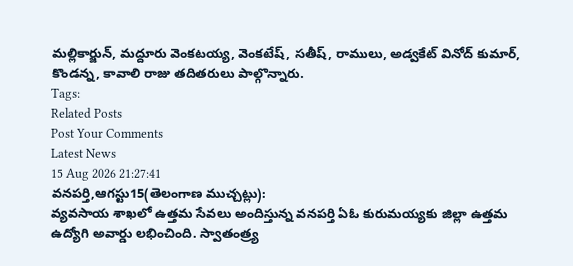మల్లికార్జున్, మద్దూరు వెంకటయ్య, వెంకటేష్, సతీష్, రాములు, అడ్వకేట్ వినోద్ కుమార్, కొండన్న, కావాలి రాజు తదితరులు పాల్గొన్నారు.
Tags:
Related Posts
Post Your Comments
Latest News
15 Aug 2026 21:27:41
వనపర్తి,ఆగస్టు15(తెలంగాణ ముచ్చట్లు):
వ్యవసాయ శాఖలో ఉత్తమ సేవలు అందిస్తున్న వనపర్తి ఏఓ కురుమయ్యకు జిల్లా ఉత్తమ ఉద్యోగి అవార్డు లభించింది. స్వాతంత్ర్య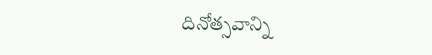దినోత్సవాన్ని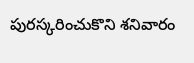పురస్కరించుకొని శనివారం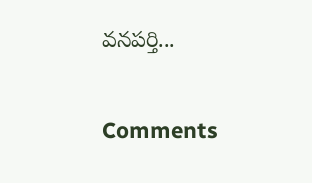వనపర్తి...


Comments